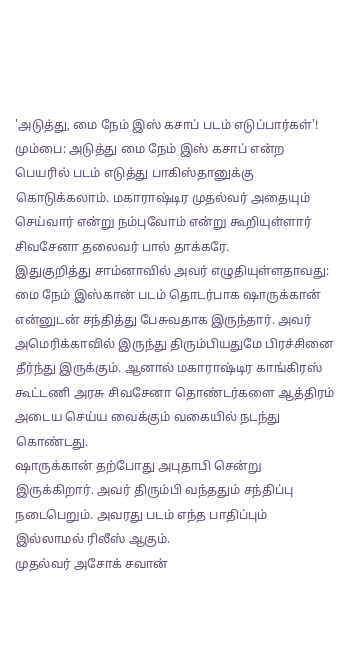'அடுத்து, மை நேம் இஸ் கசாப் படம் எடுப்பார்கள்'!
மும்பை: அடுத்து மை நேம் இஸ் கசாப் என்ற பெயரில் படம் எடுத்து பாகிஸ்தானுக்கு கொடுக்கலாம். மகாராஷ்டிர முதல்வர் அதையும் செய்வார் என்று நம்புவோம் என்று கூறியுள்ளார் சிவசேனா தலைவர் பால் தாக்கரே.
இதுகுறித்து சாம்னாவில் அவர் எழுதியுள்ளதாவது:
மை நேம் இஸ்கான் படம் தொடர்பாக ஷாருக்கான் என்னுடன் சந்தித்து பேசுவதாக இருந்தார். அவர் அமெரிக்காவில் இருந்து திரும்பியதுமே பிரச்சினை தீர்ந்து இருக்கும். ஆனால் மகாராஷ்டிர காங்கிரஸ் கூட்டணி அரசு சிவசேனா தொண்டர்களை ஆத்திரம் அடைய செய்ய வைக்கும் வகையில் நடந்து கொண்டது.
ஷாருக்கான் தற்போது அபுதாபி சென்று இருக்கிறார். அவர் திரும்பி வந்ததும் சந்திப்பு நடைபெறும். அவரது படம் எந்த பாதிப்பும் இல்லாமல் ரிலீஸ் ஆகும்.
முதல்வர் அசோக் சவான்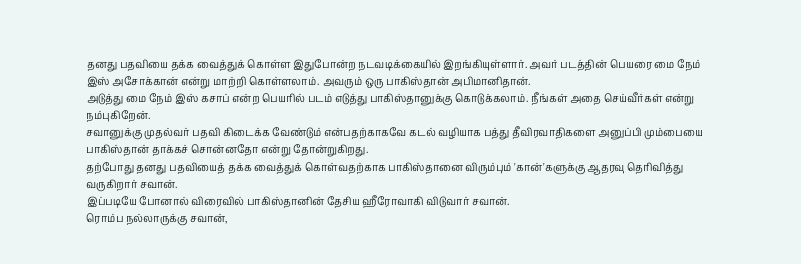தனது பதவியை தக்க வைத்துக் கொள்ள இதுபோன்ற நடவடிக்கையில் இறங்கியுள்ளார். அவர் படத்தின் பெயரை மை நேம் இஸ் அசோக்கான் என்று மாற்றி கொள்ளலாம். அவரும் ஒரு பாகிஸ்தான் அபிமானிதான்.
அடுத்து மை நேம் இஸ் கசாப் என்ற பெயரில் படம் எடுத்து பாகிஸ்தானுக்கு கொடுக்கலாம். நீங்கள் அதை செய்வீர்கள் என்று நம்புகிறேன்.
சவானுக்கு முதல்வர் பதவி கிடைக்க வேண்டும் என்பதற்காகவே கடல் வழியாக பத்து தீவிரவாதிகளை அனுப்பி மும்பையை பாகிஸ்தான் தாக்கச் சொன்னதோ என்று தோன்றுகிறது.
தற்போது தனது பதவியைத் தக்க வைத்துக் கொள்வதற்காக பாகிஸ்தானை விரும்பும் 'கான்'களுக்கு ஆதரவு தெரிவித்து வருகிறார் சவான்.
இப்படியே போனால் விரைவில் பாகிஸ்தானின் தேசிய ஹீரோவாகி விடுவார் சவான்.
ரொம்ப நல்லாருக்கு சவான்,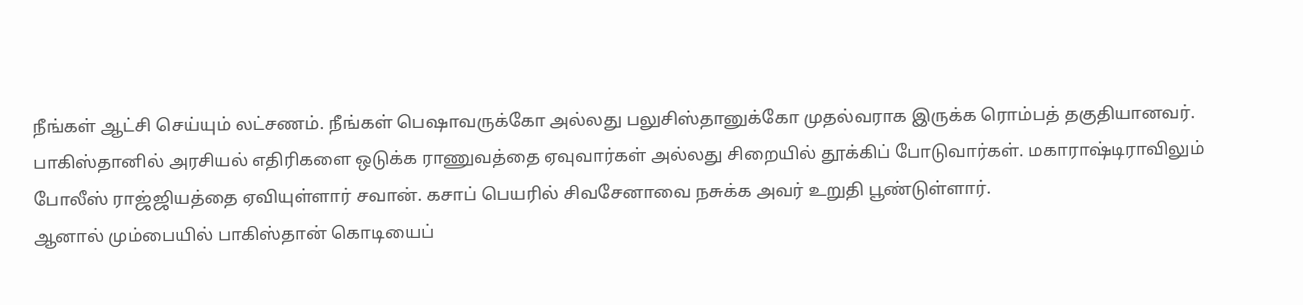நீங்கள் ஆட்சி செய்யும் லட்சணம். நீங்கள் பெஷாவருக்கோ அல்லது பலுசிஸ்தானுக்கோ முதல்வராக இருக்க ரொம்பத் தகுதியானவர்.
பாகிஸ்தானில் அரசியல் எதிரிகளை ஒடுக்க ராணுவத்தை ஏவுவார்கள் அல்லது சிறையில் தூக்கிப் போடுவார்கள். மகாராஷ்டிராவிலும் போலீஸ் ராஜ்ஜியத்தை ஏவியுள்ளார் சவான். கசாப் பெயரில் சிவசேனாவை நசுக்க அவர் உறுதி பூண்டுள்ளார்.
ஆனால் மும்பையில் பாகிஸ்தான் கொடியைப்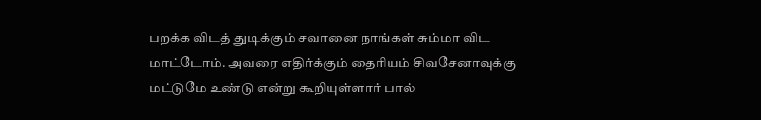பறக்க விடத் துடிக்கும் சவானை நாங்கள் சும்மா விட மாட்டோம். அவரை எதிர்க்கும் தைரியம் சிவசேனாவுக்கு மட்டுமே உண்டு என்று கூறியுள்ளார் பால்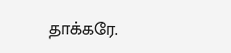தாக்கரே.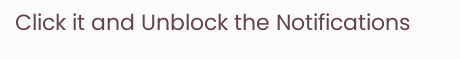Click it and Unblock the Notifications